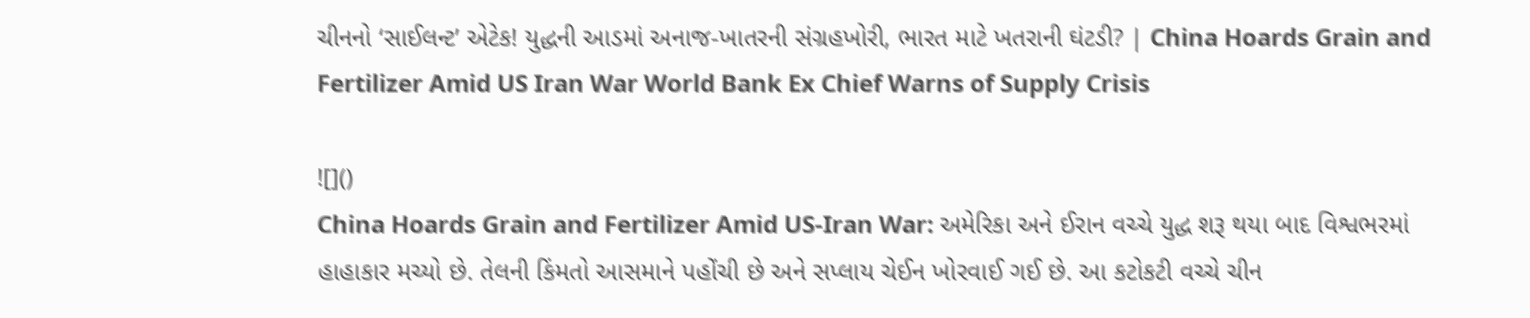ચીનનો ‘સાઈલન્ટ’ એટેક! યુદ્ધની આડમાં અનાજ-ખાતરની સંગ્રહખોરી, ભારત માટે ખતરાની ઘંટડી? | China Hoards Grain and Fertilizer Amid US Iran War World Bank Ex Chief Warns of Supply Crisis

![]()
China Hoards Grain and Fertilizer Amid US-Iran War: અમેરિકા અને ઈરાન વચ્ચે યુદ્ધ શરૂ થયા બાદ વિશ્વભરમાં હાહાકાર મચ્યો છે. તેલની કિંમતો આસમાને પહોંચી છે અને સપ્લાય ચેઈન ખોરવાઈ ગઈ છે. આ કટોકટી વચ્ચે ચીન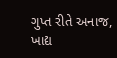ગુપ્ત રીતે અનાજ, ખાદ્ય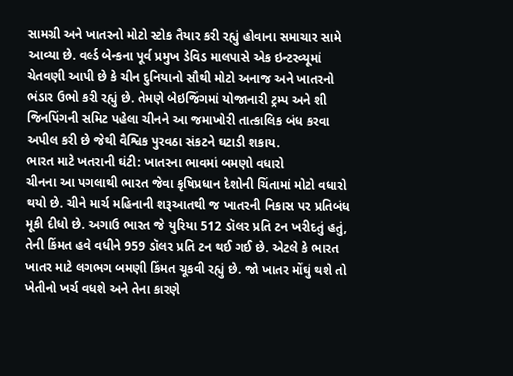સામગ્રી અને ખાતરનો મોટો સ્ટોક તૈયાર કરી રહ્યું હોવાના સમાચાર સામે આવ્યા છે. વર્લ્ડ બેન્કના પૂર્વ પ્રમુખ ડેવિડ માલપાસે એક ઇન્ટરવ્યૂમાં ચેતવણી આપી છે કે ચીન દુનિયાનો સૌથી મોટો અનાજ અને ખાતરનો ભંડાર ઉભો કરી રહ્યું છે. તેમણે બેઇજિંગમાં યોજાનારી ટ્રમ્પ અને શી જિનપિંગની સમિટ પહેલા ચીનને આ જમાખોરી તાત્કાલિક બંધ કરવા અપીલ કરી છે જેથી વૈશ્વિક પુરવઠા સંકટને ઘટાડી શકાય.
ભારત માટે ખતરાની ઘંટી: ખાતરના ભાવમાં બમણો વધારો
ચીનના આ પગલાથી ભારત જેવા કૃષિપ્રધાન દેશોની ચિંતામાં મોટો વધારો થયો છે. ચીને માર્ચ મહિનાની શરૂઆતથી જ ખાતરની નિકાસ પર પ્રતિબંધ મૂકી દીધો છે. અગાઉ ભારત જે યુરિયા 512 ડૉલર પ્રતિ ટન ખરીદતું હતું, તેની કિંમત હવે વધીને 959 ડૉલર પ્રતિ ટન થઈ ગઈ છે. એટલે કે ભારત ખાતર માટે લગભગ બમણી કિંમત ચૂકવી રહ્યું છે. જો ખાતર મોંઘું થશે તો ખેતીનો ખર્ચ વધશે અને તેના કારણે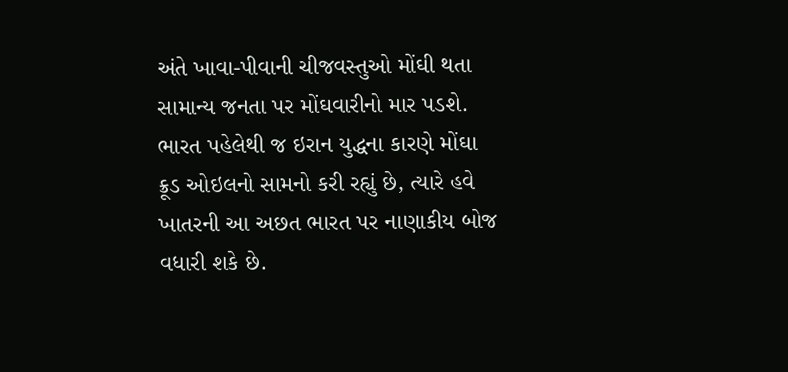અંતે ખાવા-પીવાની ચીજવસ્તુઓ મોંઘી થતા સામાન્ય જનતા પર મોંઘવારીનો માર પડશે. ભારત પહેલેથી જ ઇરાન યુદ્ધના કારણે મોંઘા ક્રૂડ ઓઇલનો સામનો કરી રહ્યું છે, ત્યારે હવે ખાતરની આ અછત ભારત પર નાણાકીય બોજ વધારી શકે છે.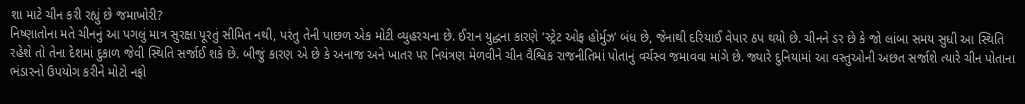શા માટે ચીન કરી રહ્યું છે જમાખોરી?
નિષ્ણાતોના મતે ચીનનું આ પગલું માત્ર સુરક્ષા પૂરતું સીમિત નથી, પરંતુ તેની પાછળ એક મોટી વ્યુહરચના છે. ઈરાન યુદ્ધના કારણે ‘સ્ટ્રેટ ઓફ હોર્મુઝ’ બંધ છે, જેનાથી દરિયાઈ વેપાર ઠપ થયો છે. ચીનને ડર છે કે જો લાંબા સમય સુધી આ સ્થિતિ રહેશે તો તેના દેશમાં દુકાળ જેવી સ્થિતિ સર્જાઈ શકે છે. બીજું કારણ એ છે કે અનાજ અને ખાતર પર નિયંત્રણ મેળવીને ચીન વૈશ્વિક રાજનીતિમાં પોતાનું વર્ચસ્વ જમાવવા માંગે છે. જ્યારે દુનિયામાં આ વસ્તુઓની અછત સર્જાશે ત્યારે ચીન પોતાના ભંડારનો ઉપયોગ કરીને મોટો નફો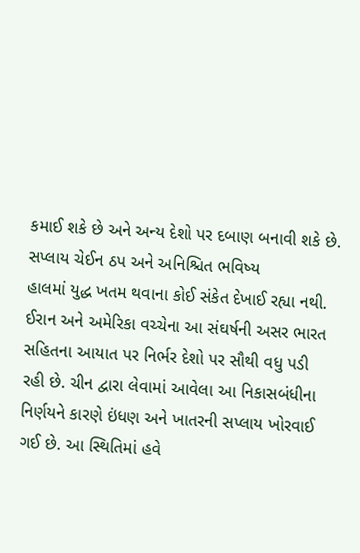કમાઈ શકે છે અને અન્ય દેશો પર દબાણ બનાવી શકે છે.
સપ્લાય ચેઈન ઠપ અને અનિશ્ચિત ભવિષ્ય
હાલમાં યુદ્ધ ખતમ થવાના કોઈ સંકેત દેખાઈ રહ્યા નથી. ઈરાન અને અમેરિકા વચ્ચેના આ સંઘર્ષની અસર ભારત સહિતના આયાત પર નિર્ભર દેશો પર સૌથી વધુ પડી રહી છે. ચીન દ્વારા લેવામાં આવેલા આ નિકાસબંધીના નિર્ણયને કારણે ઇંધણ અને ખાતરની સપ્લાય ખોરવાઈ ગઈ છે. આ સ્થિતિમાં હવે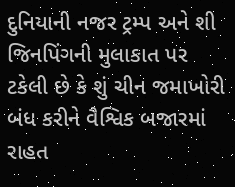દુનિયાની નજર ટ્રમ્પ અને શી જિનપિંગની મુલાકાત પર ટકેલી છે કે શું ચીન જમાખોરી બંધ કરીને વૈશ્વિક બજારમાં રાહત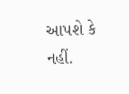આપશે કે નહીં.